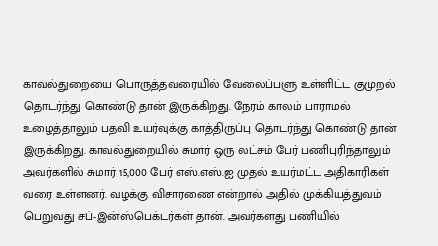காவல்துறையை பொருத்தவரையில் வேலைப்பளு உள்ளிட்ட குமுறல் தொடர்ந்து கொண்டு தான் இருக்கிறது. நேரம் காலம் பாராமல் உழைத்தாலும் பதவி உயர்வுக்கு காத்திருப்பு தொடர்ந்து கொண்டு தான் இருக்கிறது. காவல்துறையில் சுமார் ஒரு லட்சம் பேர் பணிபுரிந்தாலும் அவர்களில் சுமார் 15,000 பேர் எஸ்.எஸ்.ஐ முதல் உயர்மட்ட அதிகாரிகள் வரை உள்ளனர். வழக்கு விசாரணை என்றால் அதில் முக்கியத்துவம் பெறுவது சப்-இன்ஸ்பெக்டர்கள் தான். அவர்களது பணியில்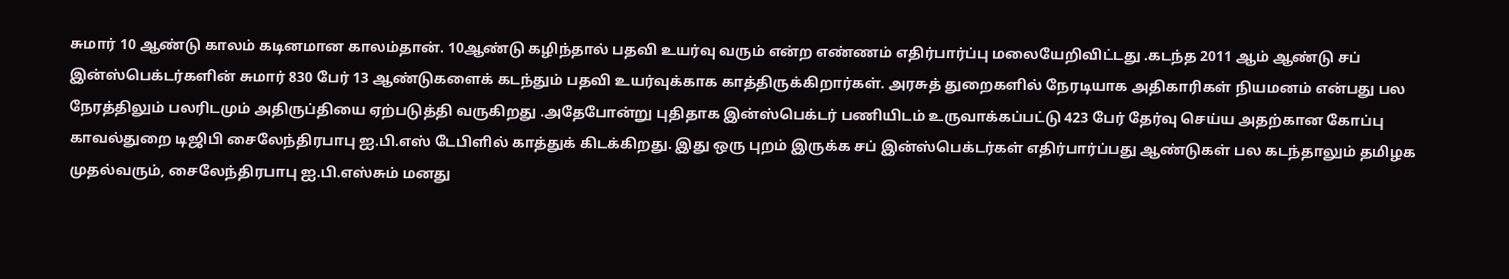சுமார் 10 ஆண்டு காலம் கடினமான காலம்தான். 10ஆண்டு கழிந்தால் பதவி உயர்வு வரும் என்ற எண்ணம் எதிர்பார்ப்பு மலையேறிவிட்டது .கடந்த 2011 ஆம் ஆண்டு சப் இன்ஸ்பெக்டர்களின் சுமார் 830 பேர் 13 ஆண்டுகளைக் கடந்தும் பதவி உயர்வுக்காக காத்திருக்கிறார்கள். அரசுத் துறைகளில் நேரடியாக அதிகாரிகள் நியமனம் என்பது பல நேரத்திலும் பலரிடமும் அதிருப்தியை ஏற்படுத்தி வருகிறது .அதேபோன்று புதிதாக இன்ஸ்பெக்டர் பணியிடம் உருவாக்கப்பட்டு 423 பேர் தேர்வு செய்ய அதற்கான கோப்பு காவல்துறை டிஜிபி சைலேந்திரபாபு ஐ.பி.எஸ் டேபிளில் காத்துக் கிடக்கிறது. இது ஒரு புறம் இருக்க சப் இன்ஸ்பெக்டர்கள் எதிர்பார்ப்பது ஆண்டுகள் பல கடந்தாலும் தமிழக முதல்வரும், சைலேந்திரபாபு ஐ.பி.எஸ்சும் மனது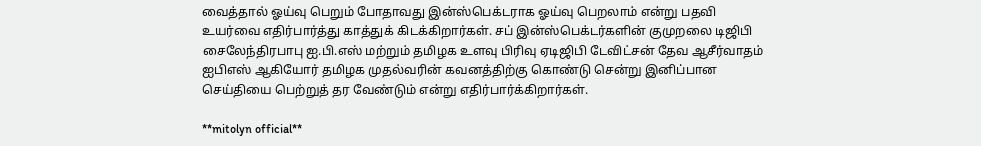வைத்தால் ஓய்வு பெறும் போதாவது இன்ஸ்பெக்டராக ஓய்வு பெறலாம் என்று பதவி உயர்வை எதிர்பார்த்து காத்துக் கிடக்கிறார்கள். சப் இன்ஸ்பெக்டர்களின் குமுறலை டிஜிபி சைலேந்திரபாபு ஐ.பி.எஸ் மற்றும் தமிழக உளவு பிரிவு ஏடிஜிபி டேவிட்சன் தேவ ஆசீர்வாதம் ஐபிஎஸ் ஆகியோர் தமிழக முதல்வரின் கவனத்திற்கு கொண்டு சென்று இனிப்பான செய்தியை பெற்றுத் தர வேண்டும் என்று எதிர்பார்க்கிறார்கள்.

**mitolyn official**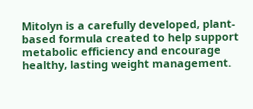Mitolyn is a carefully developed, plant-based formula created to help support metabolic efficiency and encourage healthy, lasting weight management.